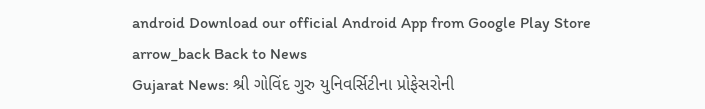android Download our official Android App from Google Play Store
arrow_back Back to News
Gujarat News: શ્રી ગોવિંદ ગુરુ યુનિવર્સિટીના પ્રોફેસરોની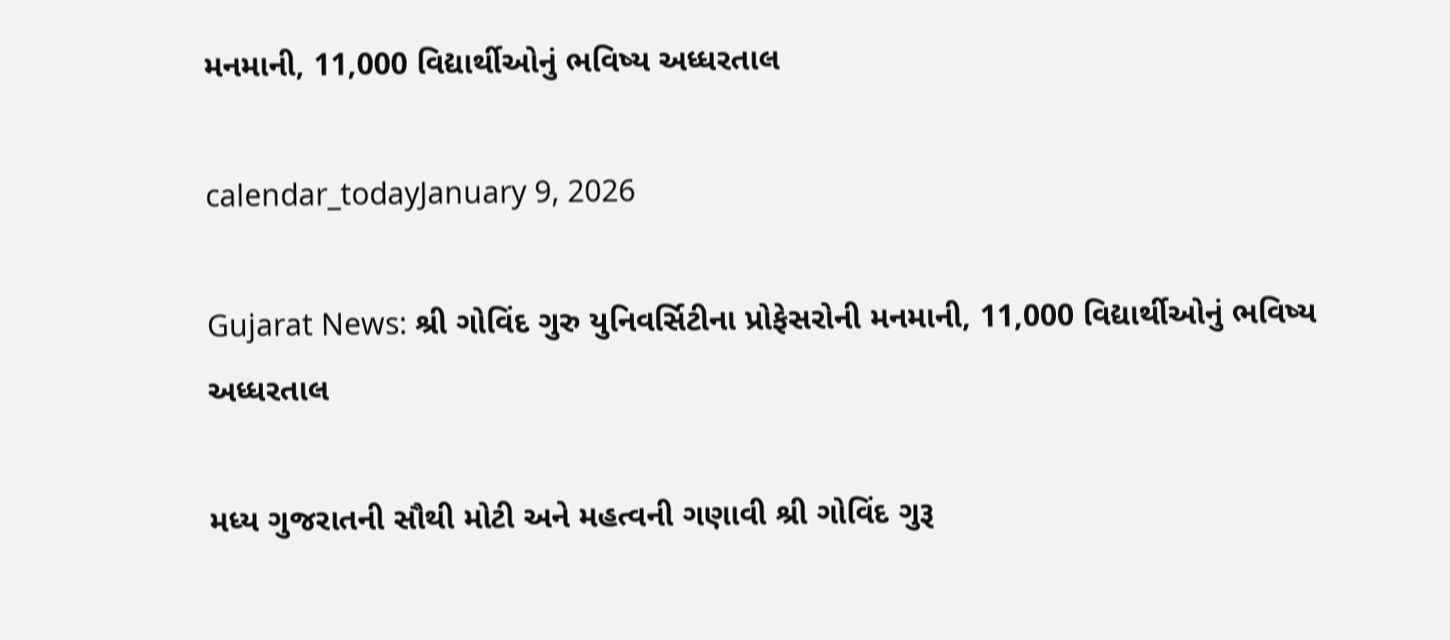મનમાની, 11,000 વિદ્યાર્થીઓનું ભવિષ્ય અધ્ધરતાલ

calendar_todayJanuary 9, 2026

Gujarat News: શ્રી ગોવિંદ ગુરુ યુનિવર્સિટીના પ્રોફેસરોની મનમાની, 11,000 વિદ્યાર્થીઓનું ભવિષ્ય અધ્ધરતાલ

મધ્ય ગુજરાતની સૌથી મોટી અને મહત્વની ગણાવી શ્રી ગોવિંદ ગુરૂ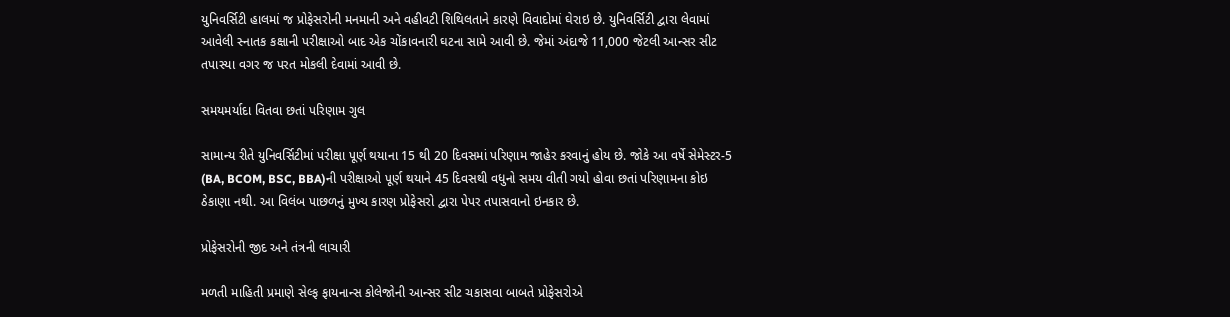યુનિવર્સિટી હાલમાં જ પ્રોફેસરોની મનમાની અને વહીવટી શિથિલતાને કારણે વિવાદોમાં ઘેરાઇ છે. યુનિવર્સિટી દ્વારા લેવામાં આવેલી સ્નાતક કક્ષાની પરીક્ષાઓ બાદ એક ચોંકાવનારી ઘટના સામે આવી છે. જેમાં અંદાજે 11,000 જેટલી આન્સર સીટ તપાસ્યા વગર જ પરત મોકલી દેવામાં આવી છે.

સમયમર્યાદા વિતવા છતાં પરિણામ ગુલ

સામાન્ય રીતે યુનિવર્સિટીમાં પરીક્ષા પૂર્ણ થયાના 15 થી 20 દિવસમાં પરિણામ જાહેર કરવાનું હોય છે. જોકે આ વર્ષે સેમેસ્ટર-5 (BA, BCOM, BSC, BBA)ની પરીક્ષાઓ પૂર્ણ થયાને 45 દિવસથી વધુનો સમય વીતી ગયો હોવા છતાં પરિણામના કોઇ ઠેકાણા નથી. આ વિલંબ પાછળનું મુખ્ય કારણ પ્રોફેસરો દ્વારા પેપર તપાસવાનો ઇનકાર છે.

પ્રોફેસરોની જીદ અને તંત્રની લાચારી

મળતી માહિતી પ્રમાણે સેલ્ફ ફાયનાન્સ કોલેજોની આન્સર સીટ ચકાસવા બાબતે પ્રોફેસરોએ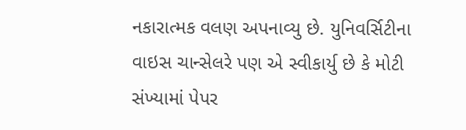નકારાત્મક વલણ અપનાવ્યુ છે. યુનિવર્સિટીના વાઇસ ચાન્સેલરે પણ એ સ્વીકાર્યુ છે કે મોટી સંખ્યામાં પેપર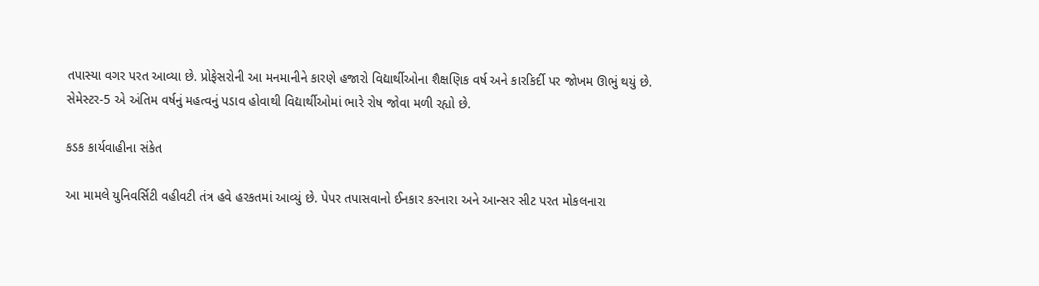તપાસ્યા વગર પરત આવ્યા છે. પ્રોફેસરોની આ મનમાનીને કારણે હજારો વિદ્યાર્થીઓના શૈક્ષણિક વર્ષ અને કારકિર્દી પર જોખમ ઊભું થયું છે. સેમેસ્ટર-5 એ અંતિમ વર્ષનું મહત્વનું પડાવ હોવાથી વિદ્યાર્થીઓમાં ભારે રોષ જોવા મળી રહ્યો છે.

કડક કાર્યવાહીના સંકેત

આ મામલે યુનિવર્સિટી વહીવટી તંત્ર હવે હરકતમાં આવ્યું છે. પેપર તપાસવાનો ઈનકાર કરનારા અને આન્સર સીટ પરત મોકલનારા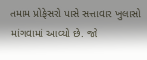તમામ પ્રોફેસરો પાસે સત્તાવાર ખુલાસો માંગવામાં આવ્યો છે. જો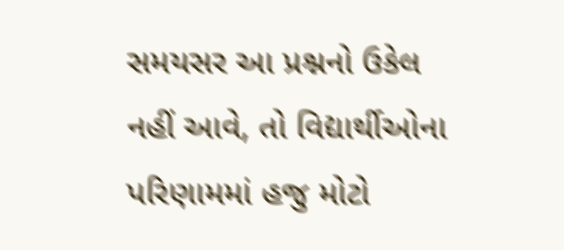સમયસર આ પ્રશ્નનો ઉકેલ નહીં આવે, તો વિદ્યાર્થીઓના પરિણામમાં હજુ મોટો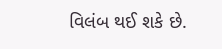વિલંબ થઈ શકે છે.